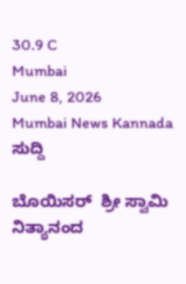30.9 C
Mumbai
June 8, 2026
Mumbai News Kannada
ಸುದ್ದಿ

ಬೊಯಿಸರ್  ಶ್ರೀ ಸ್ವಾಮಿ ನಿತ್ಯಾನಂದ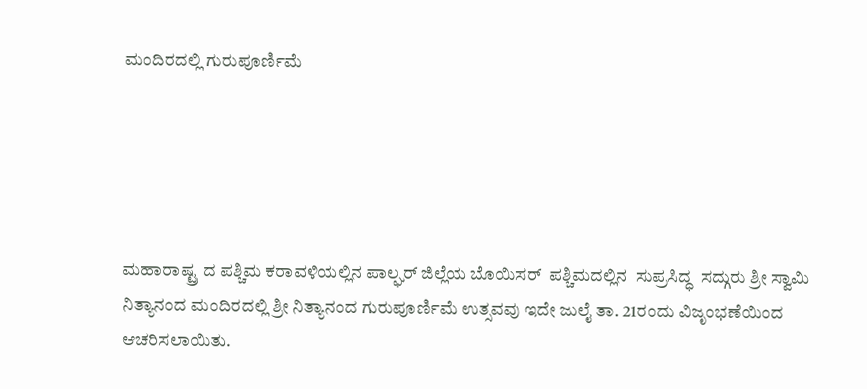ಮಂದಿರದಲ್ಲಿ ಗುರುಪೂರ್ಣಿಮೆ





ಮಹಾರಾಷ್ಟ್ರ ದ ಪಶ್ಚಿಮ ಕರಾವಳಿಯಲ್ಲಿನ ಪಾಲ್ಘರ್ ಜಿಲ್ಲೆಯ ಬೊಯಿಸರ್  ಪಶ್ಚಿಮದಲ್ಲಿನ  ಸುಪ್ರಸಿದ್ಧ  ಸದ್ಗುರು ಶ್ರೀ ಸ್ವಾಮಿ ನಿತ್ಯಾನಂದ ಮಂದಿರದಲ್ಲಿ ಶ್ರೀ ನಿತ್ಯಾನಂದ ಗುರುಪೂರ್ಣಿಮೆ ಉತ್ಸವವು ಇದೇ ಜುಲೈ ತಾ. 21ರಂದು ವಿಜೃಂಭಣೆಯಿಂದ ಆಚರಿಸಲಾಯಿತು.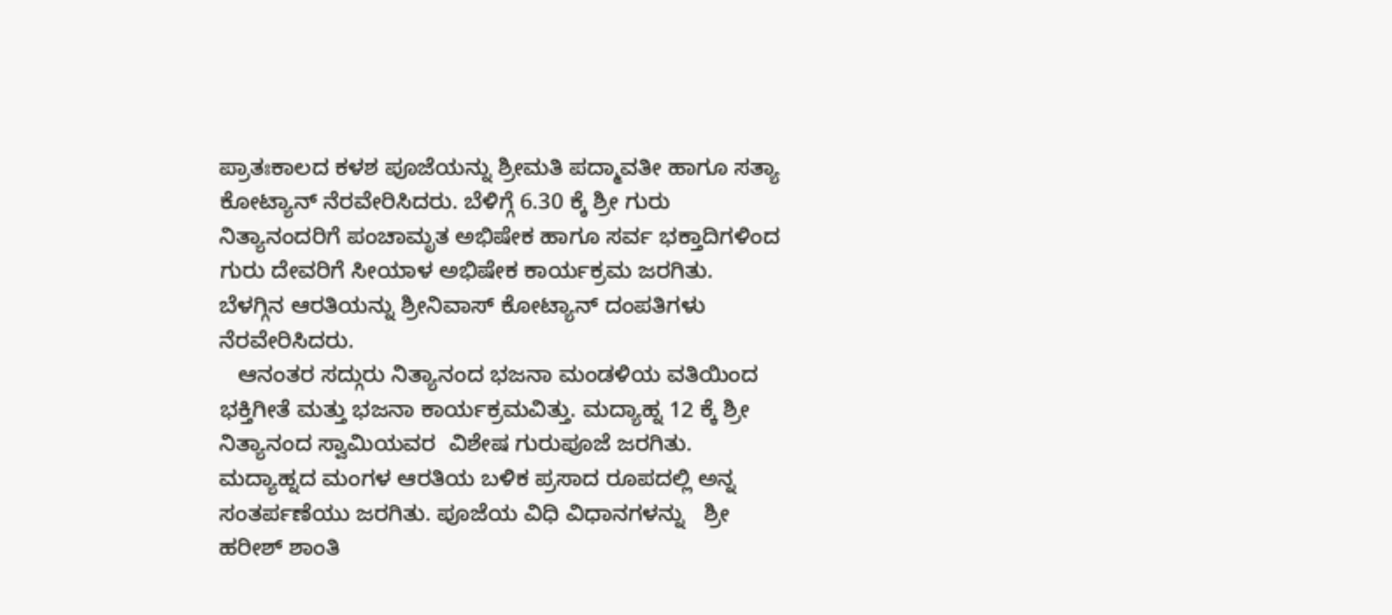ಪ್ರಾತಃಕಾಲದ ಕಳಶ ಪೂಜೆಯನ್ನು ಶ್ರೀಮತಿ ಪದ್ಮಾವತೀ ಹಾಗೂ ಸತ್ಯಾ ಕೋಟ್ಯಾನ್ ನೆರವೇರಿಸಿದರು. ಬೆಳಿಗ್ಗೆ 6.30 ಕ್ಕೆ ಶ್ರೀ ಗುರು ನಿತ್ಯಾನಂದರಿಗೆ ಪಂಚಾಮೃತ ಅಭಿಷೇಕ ಹಾಗೂ ಸರ್ವ ಭಕ್ತಾದಿಗಳಿಂದ ಗುರು ದೇವರಿಗೆ ಸೀಯಾಳ ಅಭಿಷೇಕ ಕಾರ್ಯಕ್ರಮ ಜರಗಿತು. ಬೆಳಗ್ಗಿನ ಆರತಿಯನ್ನು ಶ್ರೀನಿವಾಸ್ ಕೋಟ್ಯಾನ್ ದಂಪತಿಗಳು ನೆರವೇರಿಸಿದರು.
   ಆನಂತರ ಸದ್ಗುರು ನಿತ್ಯಾನಂದ ಭಜನಾ ಮಂಡಳಿಯ ವತಿಯಿಂದ ಭಕ್ತಿಗೀತೆ ಮತ್ತು ಭಜನಾ ಕಾರ್ಯಕ್ರಮವಿತ್ತು. ಮದ್ಯಾಹ್ನ 12 ಕ್ಕೆ ಶ್ರೀ ನಿತ್ಯಾನಂದ ಸ್ವಾಮಿಯವರ  ವಿಶೇಷ ಗುರುಪೂಜೆ ಜರಗಿತು. ಮದ್ಯಾಹ್ನದ ಮಂಗಳ ಆರತಿಯ ಬಳಿಕ ಪ್ರಸಾದ ರೂಪದಲ್ಲಿ ಅನ್ನ ಸಂತರ್ಪಣೆಯು ಜರಗಿತು. ಪೂಜೆಯ ವಿಧಿ ವಿಧಾನಗಳನ್ನು   ಶ್ರೀ ಹರೀಶ್ ಶಾಂತಿ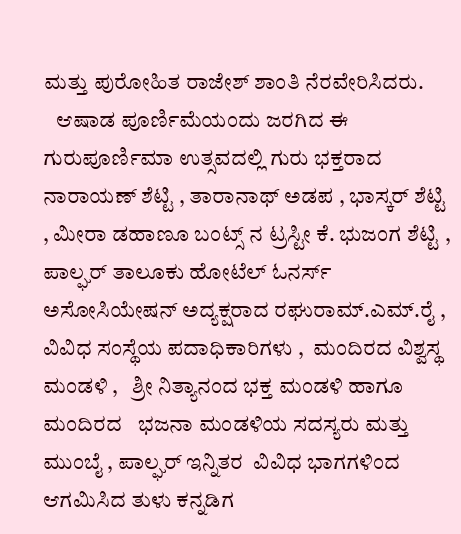ಮತ್ತು ಪುರೋಹಿತ ರಾಜೇಶ್ ಶಾಂತಿ ನೆರವೇರಿಸಿದರು.
   ಆಷಾಡ ಪೂರ್ಣಿಮೆಯಂದು ಜರಗಿದ ಈ ಗುರುಪೂರ್ಣಿಮಾ ಉತ್ಸವದಲ್ಲಿ ಗುರು ಭಕ್ತರಾದ ನಾರಾಯಣ್ ಶೆಟ್ಟಿ , ತಾರಾನಾಥ್ ಅಡಪ , ಭಾಸ್ಕರ್ ಶೆಟ್ಟಿ , ಮೀರಾ ಡಹಾಣೂ ಬಂಟ್ಸ್ ನ ಟ್ರಸ್ಟೀ ಕೆ. ಭುಜಂಗ ಶೆಟ್ಟಿ ,  ಪಾಲ್ಘರ್ ತಾಲೂಕು ಹೋಟೆಲ್ ಓನರ್ಸ್ ಅಸೋಸಿಯೇಷನ್ ಅದ್ಯಕ್ಷರಾದ ರಘುರಾಮ್.ಎಮ್.ರೈ ,  ವಿವಿಧ ಸಂಸ್ಥೆಯ ಪದಾಧಿಕಾರಿಗಳು ,  ಮಂದಿರದ ವಿಶ್ವಸ್ಥ ಮಂಡಳಿ ,   ಶ್ರೀ ನಿತ್ಯಾನಂದ ಭಕ್ತ ಮಂಡಳಿ ಹಾಗೂ ಮಂದಿರದ   ಭಜನಾ ಮಂಡಳಿಯ ಸದಸ್ಯರು ಮತ್ತು ಮುಂಬೈ , ಪಾಲ್ಘರ್ ಇನ್ನಿತರ  ವಿವಿಧ ಭಾಗಗಳಿಂದ ಆಗಮಿಸಿದ ತುಳು ಕನ್ನಡಿಗ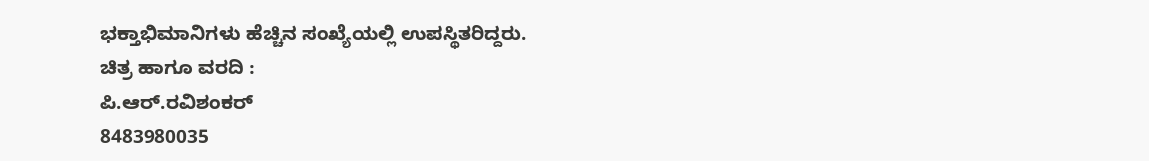ಭಕ್ತಾಭಿಮಾನಿಗಳು ಹೆಚ್ಚಿನ ಸಂಖ್ಯೆಯಲ್ಲಿ ಉಪಸ್ಥಿತರಿದ್ದರು.
ಚಿತ್ರ ಹಾಗೂ ವರದಿ :
ಪಿ.ಆರ್.ರವಿಶಂಕರ್
8483980035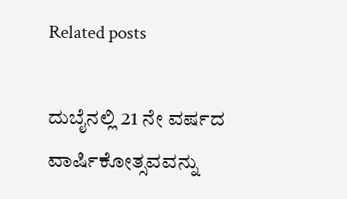Related posts

ದುಬೈನಲ್ಲಿ 21 ನೇ ವರ್ಷದ ವಾರ್ಷಿಕೋತ್ಸವವನ್ನು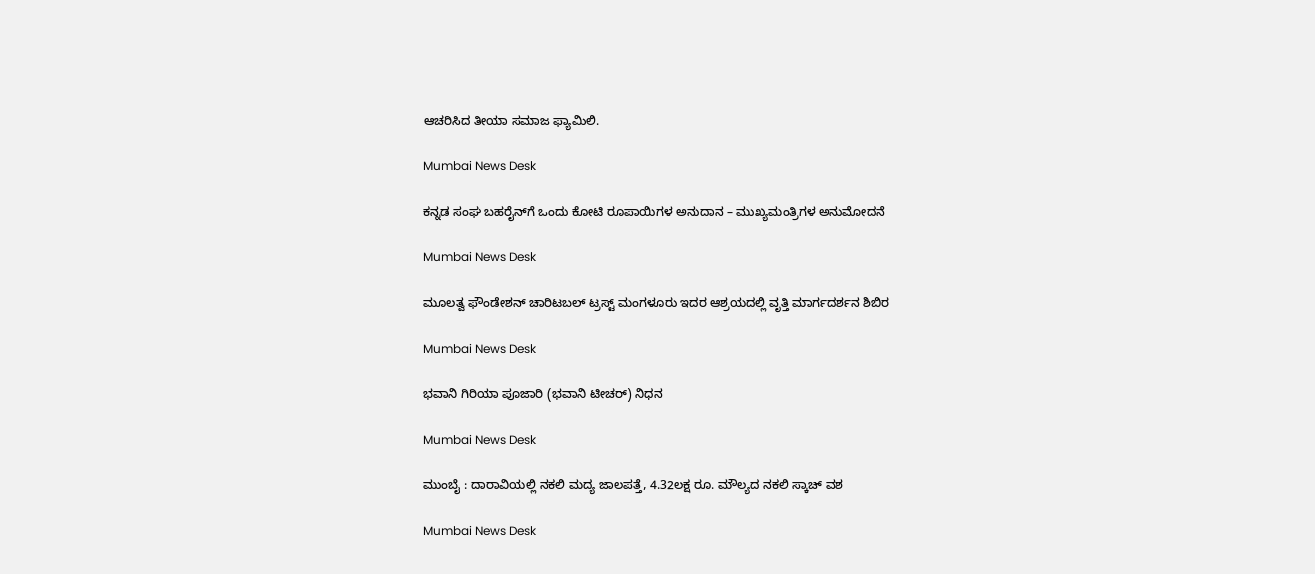ಆಚರಿಸಿದ ತೀಯಾ ಸಮಾಜ ಫ್ಯಾಮಿಲಿ.

Mumbai News Desk

ಕನ್ನಡ ಸಂಘ ಬಹರೈನ್‌ಗೆ ಒಂದು ಕೋಟಿ ರೂಪಾಯಿಗಳ ಅನುದಾನ – ಮುಖ್ಯಮಂತ್ರಿಗಳ ಅನುಮೋದನೆ

Mumbai News Desk

ಮೂಲತ್ವ ಫೌಂಡೇಶನ್ ಚಾರಿಟಬಲ್ ಟ್ರಸ್ಟ್ ಮಂಗಳೂರು ಇದರ ಆಶ್ರಯದಲ್ಲಿ ವೃತ್ತಿ ಮಾರ್ಗದರ್ಶನ ಶಿಬಿರ

Mumbai News Desk

ಭವಾನಿ ಗಿರಿಯಾ ಪೂಜಾರಿ (ಭವಾನಿ ಟೀಚರ್) ನಿಧನ

Mumbai News Desk

ಮುಂಬೈ : ದಾರಾವಿಯಲ್ಲಿ ನಕಲಿ ಮದ್ಯ ಜಾಲಪತ್ತೆ, 4.32ಲಕ್ಷ ರೂ. ಮೌಲ್ಯದ ನಕಲಿ ಸ್ಕಾಚ್ ವಶ

Mumbai News Desk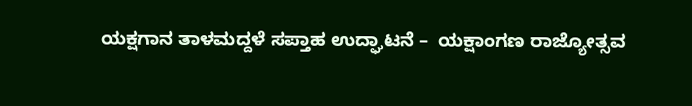ಯಕ್ಷಗಾನ ತಾಳಮದ್ದಳೆ ಸಪ್ತಾಹ ಉದ್ಘಾಟನೆ –  ಯಕ್ಷಾಂಗಣ ರಾಜ್ಯೋತ್ಸವ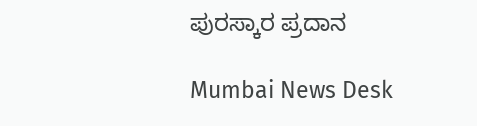ಪುರಸ್ಕಾರ ಪ್ರದಾನ

Mumbai News Desk